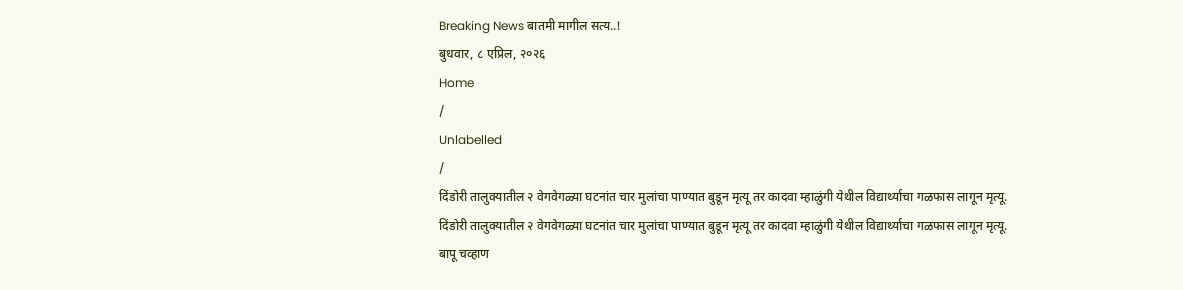Breaking News बातमी मागील सत्य..!
बुधवार, ८ एप्रिल, २०२६
Home
/
Unlabelled
/
दिंडोरी तालुक्यातील २ वेगवेगळ्या घटनांत चार मुलांचा पाण्यात बुडून मृत्यू तर कादवा म्हाळुंगी येथील विद्यार्थ्याचा गळफास लागून मृत्यू.
दिंडोरी तालुक्यातील २ वेगवेगळ्या घटनांत चार मुलांचा पाण्यात बुडून मृत्यू तर कादवा म्हाळुंगी येथील विद्यार्थ्याचा गळफास लागून मृत्यू.
बापू चव्हाण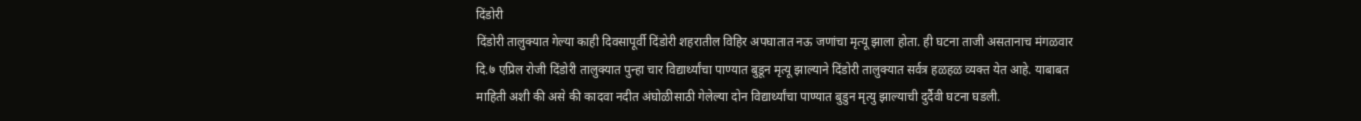दिंडोरी
दिंडोरी तालुक्यात गेल्या काही दिवसापूर्वी दिंडोरी शहरातील विहिर अपघातात नऊ जणांचा मृत्यू झाला होता. ही घटना ताजी असतानाच मंगळवार दि.७ एप्रिल रोजी दिंडोरी तालुक्यात पुन्हा चार विद्यार्थ्यांचा पाण्यात बुडून मृत्यू झाल्याने दिंडोरी तालुक्यात सर्वत्र हळहळ व्यक्त येत आहे. याबाबत माहिती अशी की असे की कादवा नदीत अंघोळीसाठी गेलेल्या दोन विद्यार्थ्यांचा पाण्यात बुडुन मृत्यु झाल्याची दुर्दैवी घटना घडली.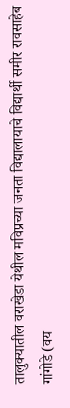तालुक्यातील वराखेडा येथील मविप्रच्या जनता विद्यालायाचे विद्यार्थी समीर रावसाहेब गांगोडे (वय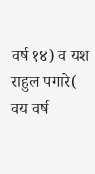वर्ष १४) व यश राहुल पगारे( वय वर्ष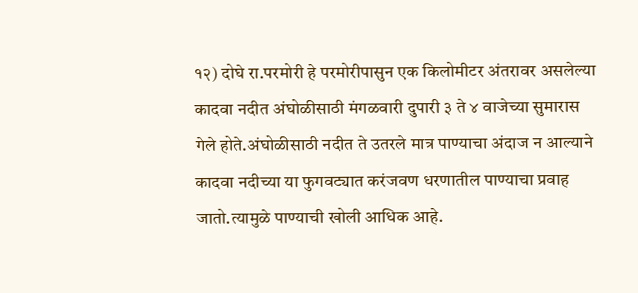१२) दोघे रा.परमोरी हे परमोरीपासुन एक किलोमीटर अंतरावर असलेल्या कादवा नदीत अंघोळीसाठी मंगळवारी दुपारी ३ ते ४ वाजेच्या सुमारास गेले होते.अंघोळीसाठी नदीत ते उतरले मात्र पाण्याचा अंदाज न आल्याने कादवा नदीच्या या फुगवट्यात करंजवण धरणातील पाण्याचा प्रवाह जातो.त्यामुळे पाण्याची खोली आधिक आहे.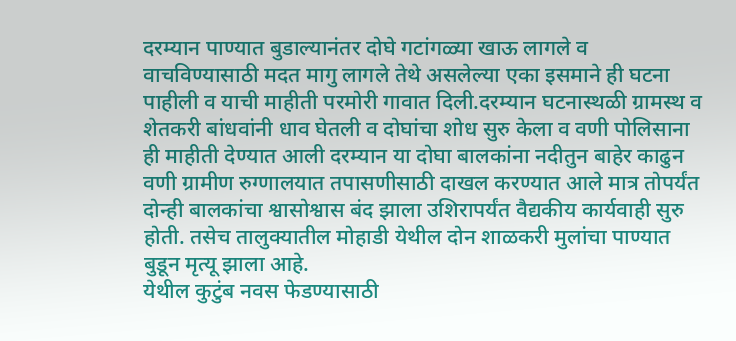दरम्यान पाण्यात बुडाल्यानंतर दोघे गटांगळ्या खाऊ लागले व वाचविण्यासाठी मदत मागु लागले तेथे असलेल्या एका इसमाने ही घटना पाहीली व याची माहीती परमोरी गावात दिली.दरम्यान घटनास्थळी ग्रामस्थ व शेतकरी बांधवांनी धाव घेतली व दोघांचा शोध सुरु केला व वणी पोलिसाना ही माहीती देण्यात आली दरम्यान या दोघा बालकांना नदीतुन बाहेर काढुन वणी ग्रामीण रुग्णालयात तपासणीसाठी दाखल करण्यात आले मात्र तोपर्यंत दोन्ही बालकांचा श्वासोश्वास बंद झाला उशिरापर्यंत वैद्यकीय कार्यवाही सुरु होती. तसेच तालुक्यातील मोहाडी येथील दोन शाळकरी मुलांचा पाण्यात बुडून मृत्यू झाला आहे.
येथील कुटुंब नवस फेडण्यासाठी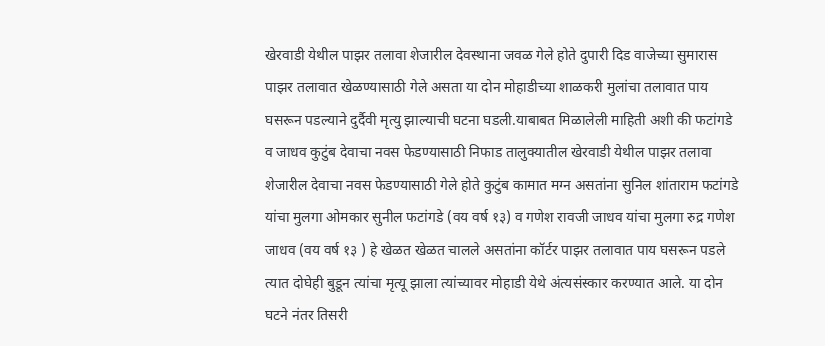खेरवाडी येथील पाझर तलावा शेजारील देवस्थाना जवळ गेले होते दुपारी दिड वाजेच्या सुमारास पाझर तलावात खेळण्यासाठी गेले असता या दोन मोहाडीच्या शाळकरी मुलांचा तलावात पाय घसरून पडल्याने दुर्दैवी मृत्यु झाल्याची घटना घडली.याबाबत मिळालेली माहिती अशी की फटांगडे व जाधव कुटुंब देवाचा नवस फेडण्यासाठी निफाड तालुक्यातील खेरवाडी येथील पाझर तलावा शेजारील देवाचा नवस फेडण्यासाठी गेले होते कुटुंब कामात मग्न असतांना सुनिल शांताराम फटांगडे यांचा मुलगा ओमकार सुनील फटांगडे (वय वर्ष १३) व गणेश रावजी जाधव यांचा मुलगा रुद्र गणेश जाधव (वय वर्ष १३ ) हे खेळत खेळत चालले असतांना कॉर्टर पाझर तलावात पाय घसरून पडले त्यात दोघेही बुडून त्यांचा मृत्यू झाला त्यांच्यावर मोहाडी येथे अंत्यसंस्कार करण्यात आले. या दोन घटने नंतर तिसरी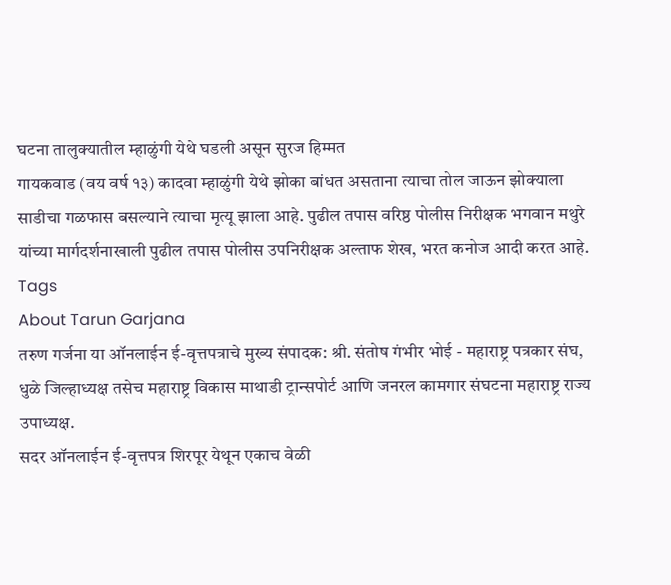घटना तालुक्यातील म्हाळुंगी येथे घडली असून सुरज हिम्मत
गायकवाड (वय वर्ष १३) कादवा म्हाळुंगी येथे झोका बांधत असताना त्याचा तोल जाऊन झोक्याला साडीचा गळफास बसल्याने त्याचा मृत्यू झाला आहे. पुढील तपास वरिष्ठ पोलीस निरीक्षक भगवान मथुरे यांच्या मार्गदर्शनाखाली पुढील तपास पोलीस उपनिरीक्षक अल्ताफ शेख, भरत कनोज आदी करत आहे.
Tags
About Tarun Garjana
तरुण गर्जना या ऑनलाईन ई-वृत्तपत्राचे मुख्य संपादक: श्री. संतोष गंभीर भोई - महाराष्ट्र पत्रकार संघ, धुळे जिल्हाध्यक्ष तसेच महाराष्ट्र विकास माथाडी ट्रान्सपोर्ट आणि जनरल कामगार संघटना महाराष्ट्र राज्य उपाध्यक्ष.
सदर ऑनलाईन ई-वृत्तपत्र शिरपूर येथून एकाच वेळी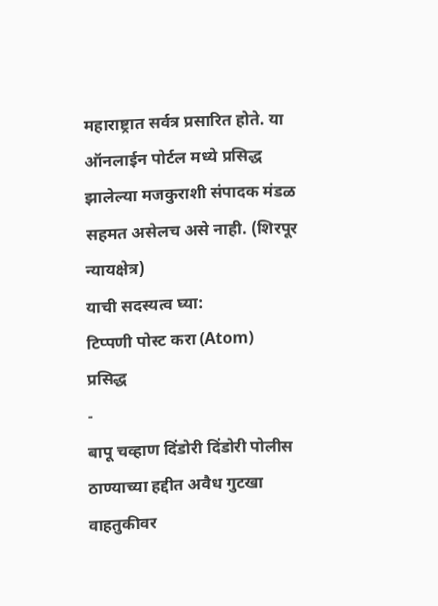महाराष्ट्रात सर्वत्र प्रसारित होते. या ऑनलाईन पोर्टल मध्ये प्रसिद्ध झालेल्या मजकुराशी संपादक मंडळ सहमत असेलच असे नाही. (शिरपूर न्यायक्षेत्र)
याची सदस्यत्व घ्या:
टिप्पणी पोस्ट करा (Atom)
प्रसिद्ध
-
बापू चव्हाण दिंडोरी दिंडोरी पोलीस ठाण्याच्या हद्दीत अवैध गुटखा वाहतुकीवर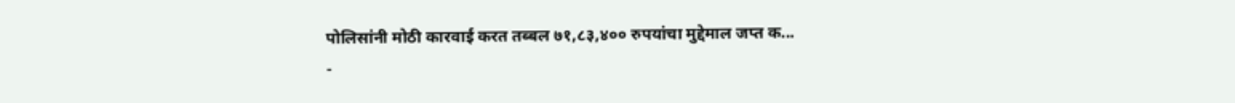पोलिसांनी मोठी कारवाई करत तब्बल ७१,८३,४०० रुपयांचा मुद्देमाल जप्त क...
-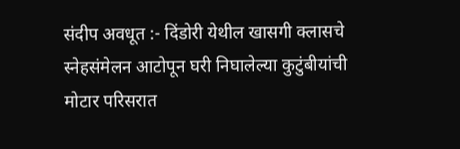संदीप अवधूत :- दिंडोरी येथील खासगी क्लासचे स्नेहसंमेलन आटोपून घरी निघालेल्या कुटुंबीयांची मोटार परिसरात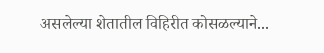असलेल्या शेतातील विहिरीत कोसळल्याने...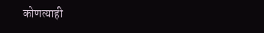कोणत्याही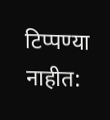टिप्पण्या नाहीत: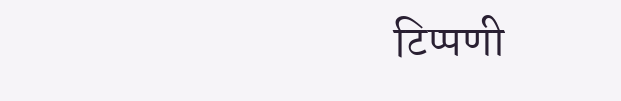टिप्पणी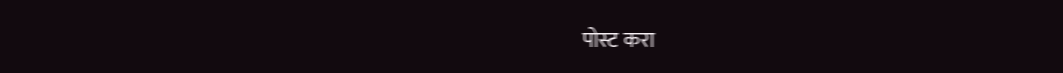पोस्ट करा